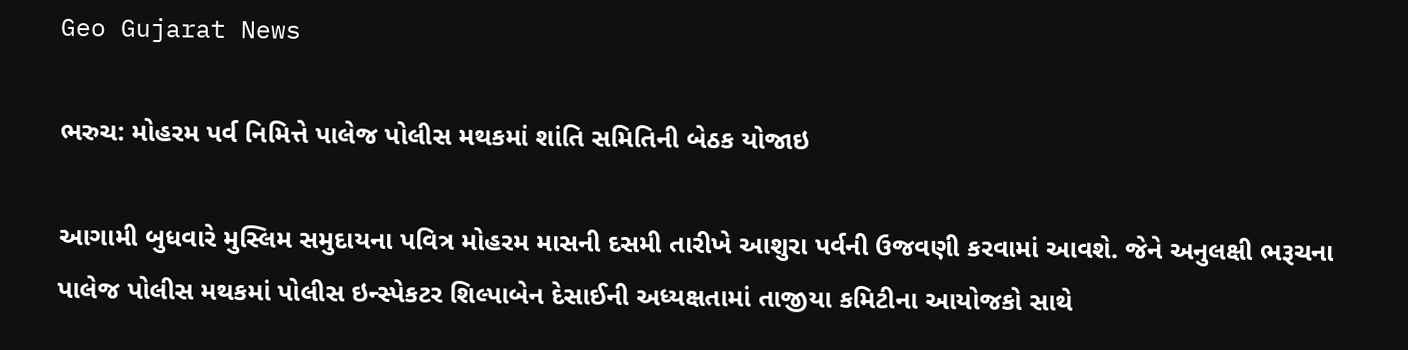Geo Gujarat News

ભરુચ: મોહરમ પર્વ નિમિત્તે પાલેજ પોલીસ મથકમાં શાંતિ સમિતિની બેઠક યોજાઇ

આગામી બુધવારે મુસ્લિમ સમુદાયના પવિત્ર મોહરમ માસની દસમી તારીખે આશુરા પર્વની ઉજવણી કરવામાં આવશે. જેને અનુલક્ષી ભરૂચના પાલેજ પોલીસ મથકમાં પોલીસ ઇન્સ્પેકટર શિલ્પાબેન દેસાઈની અધ્યક્ષતામાં તાજીયા કમિટીના આયોજકો સાથે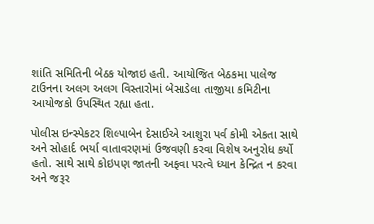શાંતિ સમિતિની બેઠક યોજાઇ હતી. આયોજિત બેઠકમા પાલેજ ટાઉનના અલગ અલગ વિસ્તારોમાં બેસાડેલા તાજીયા કમિટીના આયોજકો ઉપસ્થિત રહ્યા હતા.

પોલીસ ઇન્સ્પેકટર શિલ્પાબેન દેસાઈએ આશુરા પર્વ કોમી એકતા સાથે અને સોહાર્દ ભર્યા વાતાવરણમાં ઉજવણી કરવા વિશેષ અનુરોધ કર્યો હતો. સાથે સાથે કોઇપણ જાતની અફવા પરત્વે ધ્યાન કેન્દ્રિત ન કરવા અને જરૂર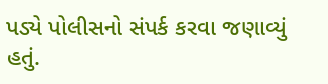પડ્યે પોલીસનો સંપર્ક કરવા જણાવ્યું હતું.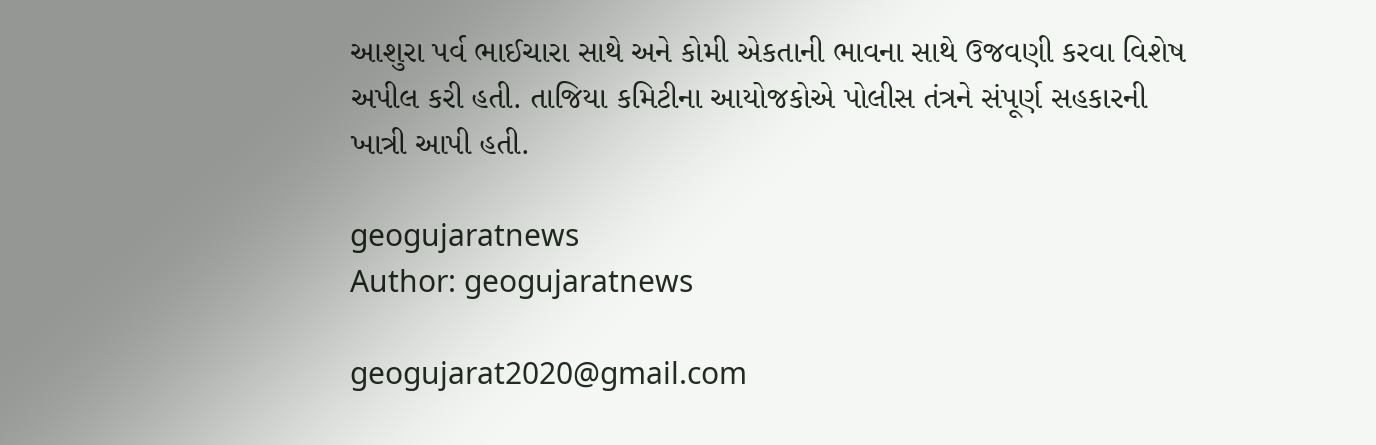આશુરા પર્વ ભાઈચારા સાથે અને કોમી એકતાની ભાવના સાથે ઉજવણી કરવા વિશેષ અપીલ કરી હતી. તાજિયા કમિટીના આયોજકોએ પોલીસ તંત્રને સંપૂર્ણ સહકારની ખાત્રી આપી હતી.

geogujaratnews
Author: geogujaratnews

geogujarat2020@gmail.com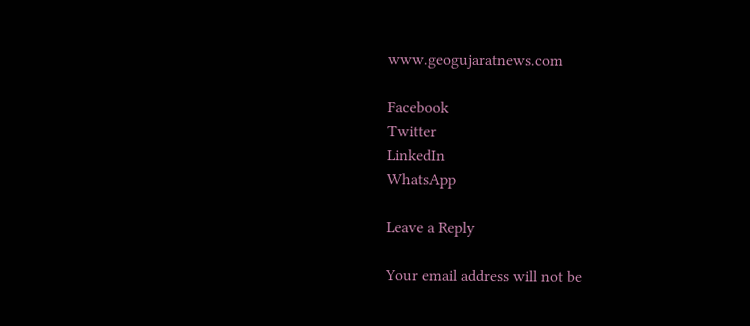www.geogujaratnews.com

Facebook
Twitter
LinkedIn
WhatsApp

Leave a Reply

Your email address will not be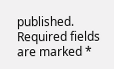published. Required fields are marked *